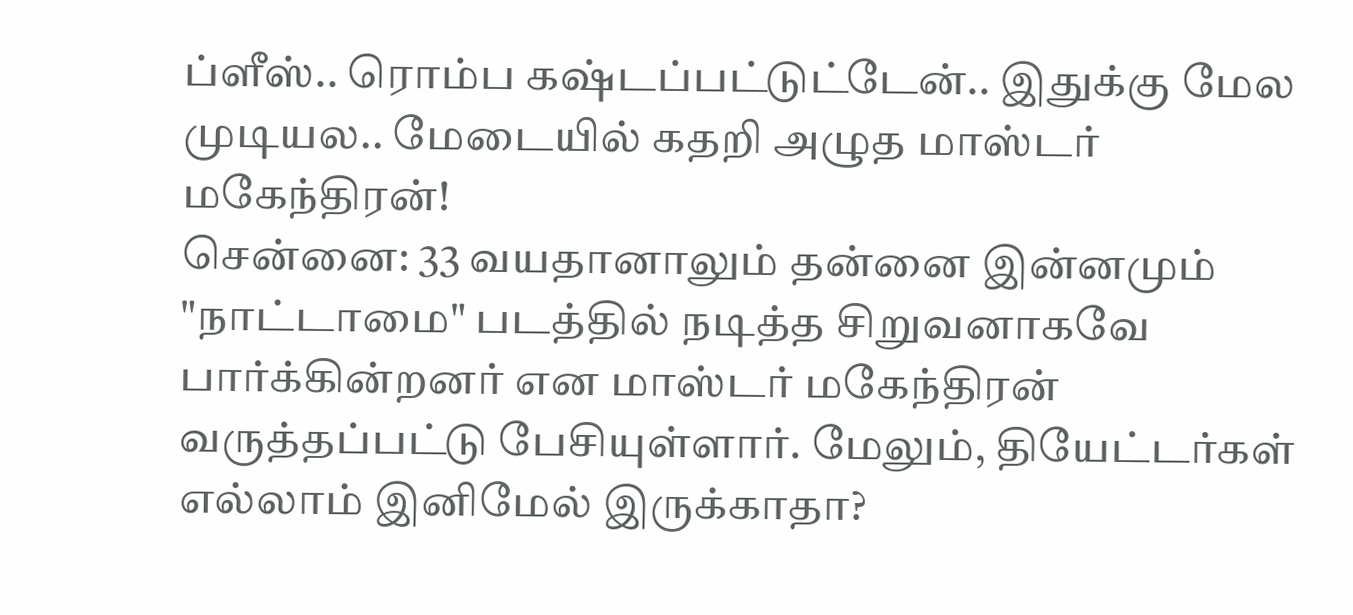ப்ளீஸ்.. ரொம்ப கஷ்டப்பட்டுட்டேன்.. இதுக்கு மேல முடியல.. மேடையில் கதறி அழுத மாஸ்டர் மகேந்திரன்!
சென்னை: 33 வயதானாலும் தன்னை இன்னமும் "நாட்டாமை" படத்தில் நடித்த சிறுவனாகவே பார்க்கின்றனர் என மாஸ்டர் மகேந்திரன் வருத்தப்பட்டு பேசியுள்ளார். மேலும், தியேட்டர்கள் எல்லாம் இனிமேல் இருக்காதா?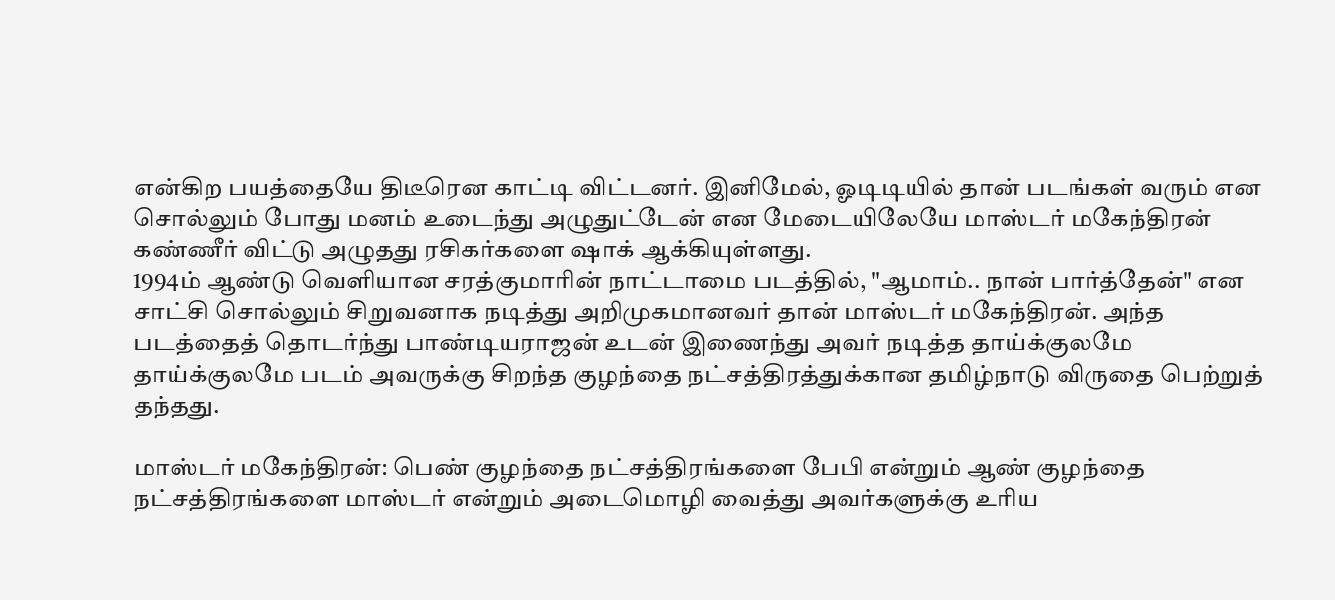என்கிற பயத்தையே திடீரென காட்டி விட்டனர். இனிமேல், ஓடிடியில் தான் படங்கள் வரும் என சொல்லும் போது மனம் உடைந்து அழுதுட்டேன் என மேடையிலேயே மாஸ்டர் மகேந்திரன் கண்ணீர் விட்டு அழுதது ரசிகர்களை ஷாக் ஆக்கியுள்ளது.
1994ம் ஆண்டு வெளியான சரத்குமாரின் நாட்டாமை படத்தில், "ஆமாம்.. நான் பார்த்தேன்" என சாட்சி சொல்லும் சிறுவனாக நடித்து அறிமுகமானவர் தான் மாஸ்டர் மகேந்திரன். அந்த படத்தைத் தொடர்ந்து பாண்டியராஜன் உடன் இணைந்து அவர் நடித்த தாய்க்குலமே தாய்க்குலமே படம் அவருக்கு சிறந்த குழந்தை நட்சத்திரத்துக்கான தமிழ்நாடு விருதை பெற்றுத் தந்தது.

மாஸ்டர் மகேந்திரன்: பெண் குழந்தை நட்சத்திரங்களை பேபி என்றும் ஆண் குழந்தை நட்சத்திரங்களை மாஸ்டர் என்றும் அடைமொழி வைத்து அவர்களுக்கு உரிய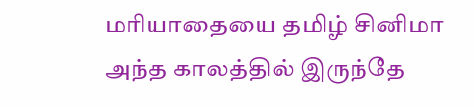மரியாதையை தமிழ் சினிமா அந்த காலத்தில் இருந்தே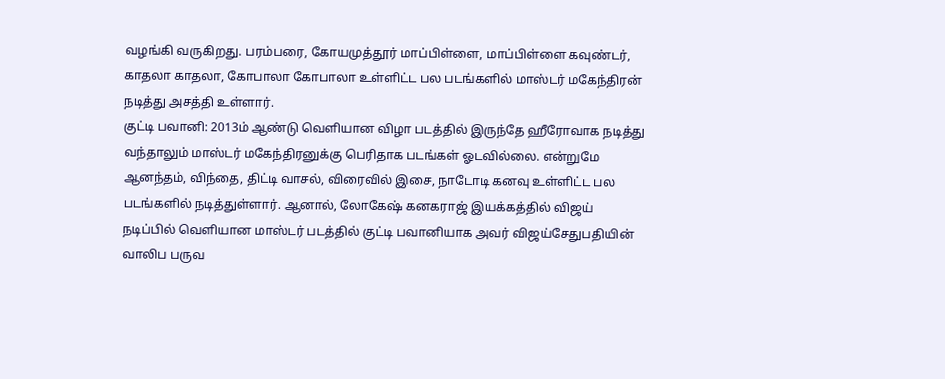வழங்கி வருகிறது. பரம்பரை, கோயமுத்தூர் மாப்பிள்ளை, மாப்பிள்ளை கவுண்டர், காதலா காதலா, கோபாலா கோபாலா உள்ளிட்ட பல படங்களில் மாஸ்டர் மகேந்திரன் நடித்து அசத்தி உள்ளார்.
குட்டி பவானி: 2013ம் ஆண்டு வெளியான விழா படத்தில் இருந்தே ஹீரோவாக நடித்து வந்தாலும் மாஸ்டர் மகேந்திரனுக்கு பெரிதாக படங்கள் ஓடவில்லை. என்றுமே ஆனந்தம், விந்தை, திட்டி வாசல், விரைவில் இசை, நாடோடி கனவு உள்ளிட்ட பல படங்களில் நடித்துள்ளார். ஆனால், லோகேஷ் கனகராஜ் இயக்கத்தில் விஜய் நடிப்பில் வெளியான மாஸ்டர் படத்தில் குட்டி பவானியாக அவர் விஜய்சேதுபதியின் வாலிப பருவ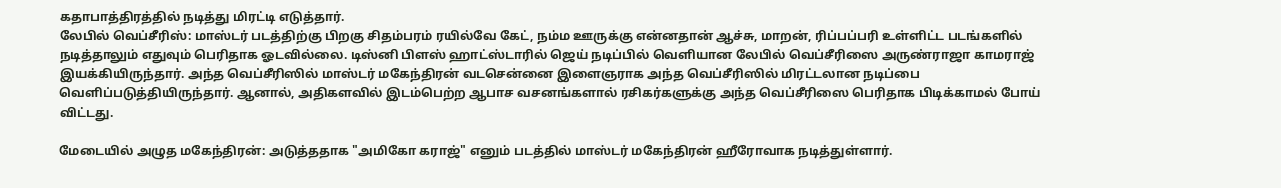கதாபாத்திரத்தில் நடித்து மிரட்டி எடுத்தார்.
லேபில் வெப்சீரிஸ்: மாஸ்டர் படத்திற்கு பிறகு சிதம்பரம் ரயில்வே கேட், நம்ம ஊருக்கு என்னதான் ஆச்சு, மாறன், ரிப்பப்பரி உள்ளிட்ட படங்களில் நடித்தாலும் எதுவும் பெரிதாக ஓடவில்லை. டிஸ்னி பிளஸ் ஹாட்ஸ்டாரில் ஜெய் நடிப்பில் வெளியான லேபில் வெப்சீரிஸை அருண்ராஜா காமராஜ் இயக்கியிருந்தார். அந்த வெப்சீரிஸில் மாஸ்டர் மகேந்திரன் வடசென்னை இளைஞராக அந்த வெப்சீரிஸில் மிரட்டலான நடிப்பை வெளிப்படுத்தியிருந்தார். ஆனால், அதிகளவில் இடம்பெற்ற ஆபாச வசனங்களால் ரசிகர்களுக்கு அந்த வெப்சீரிஸை பெரிதாக பிடிக்காமல் போய் விட்டது.

மேடையில் அழுத மகேந்திரன்: அடுத்ததாக "அமிகோ கராஜ்" எனும் படத்தில் மாஸ்டர் மகேந்திரன் ஹீரோவாக நடித்துள்ளார்.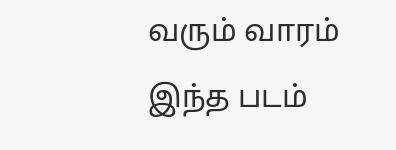வரும் வாரம் இந்த படம்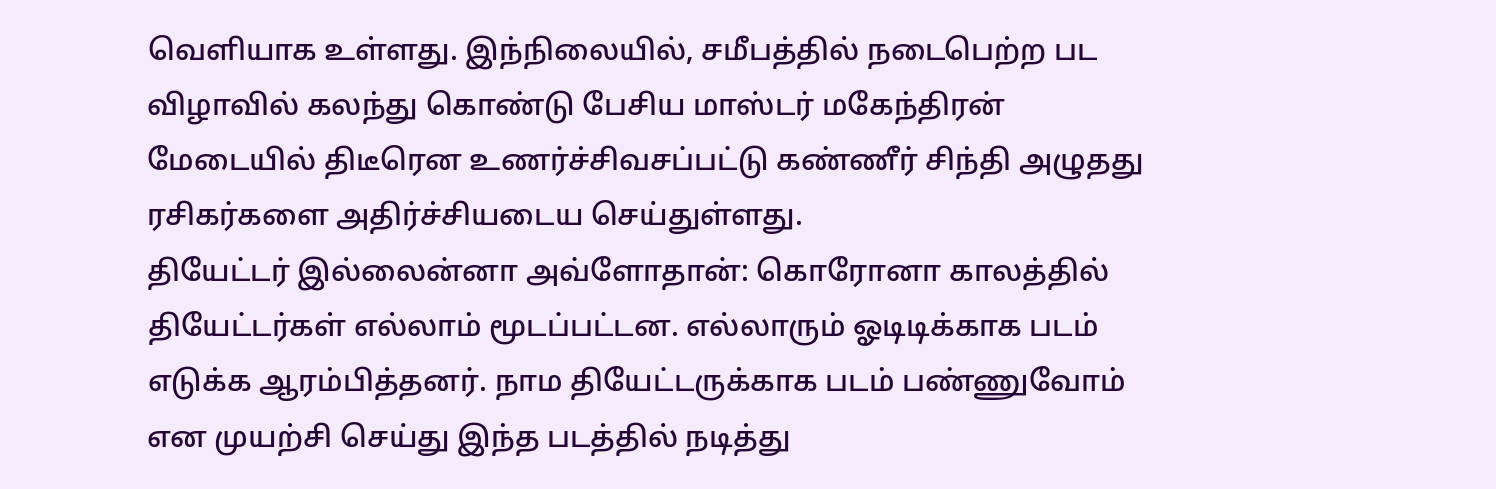வெளியாக உள்ளது. இந்நிலையில், சமீபத்தில் நடைபெற்ற பட விழாவில் கலந்து கொண்டு பேசிய மாஸ்டர் மகேந்திரன் மேடையில் திடீரென உணர்ச்சிவசப்பட்டு கண்ணீர் சிந்தி அழுதது ரசிகர்களை அதிர்ச்சியடைய செய்துள்ளது.
தியேட்டர் இல்லைன்னா அவ்ளோதான்: கொரோனா காலத்தில் தியேட்டர்கள் எல்லாம் மூடப்பட்டன. எல்லாரும் ஓடிடிக்காக படம் எடுக்க ஆரம்பித்தனர். நாம தியேட்டருக்காக படம் பண்ணுவோம் என முயற்சி செய்து இந்த படத்தில் நடித்து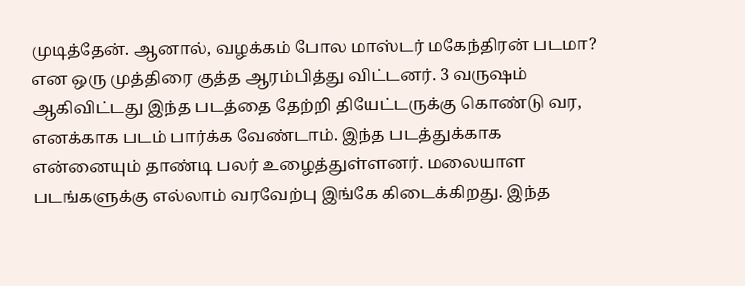முடித்தேன். ஆனால், வழக்கம் போல மாஸ்டர் மகேந்திரன் படமா? என ஒரு முத்திரை குத்த ஆரம்பித்து விட்டனர். 3 வருஷம் ஆகிவிட்டது இந்த படத்தை தேற்றி தியேட்டருக்கு கொண்டு வர, எனக்காக படம் பார்க்க வேண்டாம். இந்த படத்துக்காக என்னையும் தாண்டி பலர் உழைத்துள்ளனர். மலையாள படங்களுக்கு எல்லாம் வரவேற்பு இங்கே கிடைக்கிறது. இந்த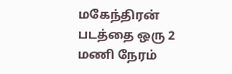மகேந்திரன் படத்தை ஒரு 2 மணி நேரம்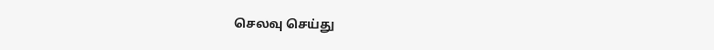செலவு செய்து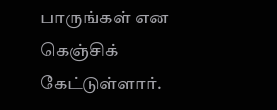பாருங்கள் என கெஞ்சிக் கேட்டுள்ளார்.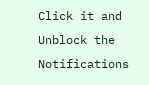Click it and Unblock the Notifications